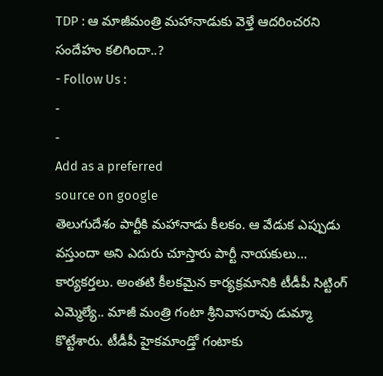TDP : ఆ మాజీమంత్రి మహానాడుకు వెళ్తే ఆదరించరని సందేహం కలిగిందా..?
- Follow Us :
-
-
Add as a preferred
source on google
తెలుగుదేశం పార్టీకి మహానాడు కీలకం. ఆ వేడుక ఎప్పుడు వస్తుందా అని ఎదురు చూస్తారు పార్టీ నాయకులు… కార్యకర్తలు. అంతటి కీలకమైన కార్యక్రమానికి టీడీపీ సిట్టింగ్ ఎమ్మెల్యే.. మాజీ మంత్రి గంటా శ్రీనివాసరావు డుమ్మా కొట్టేశారు. టీడీపీ హైకమాండ్తో గంటాకు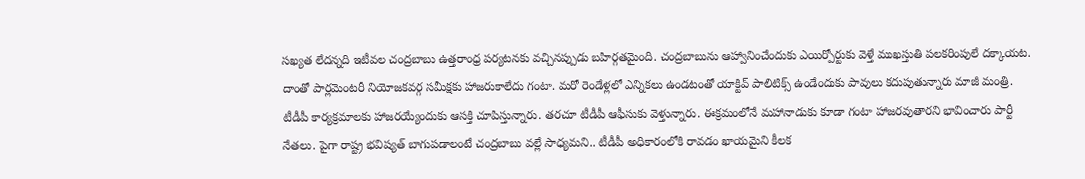సఖ్యత లేదన్నది ఇటీవల చంద్రబాబు ఉత్తరాంధ్ర పర్యటనకు వచ్చినప్పుడు బహిర్గతమైంది. చంద్రబాబును ఆహ్వానించేందుకు ఎయిర్పోర్టుకు వెళ్తే ముఖస్తుతి పలకరింపులే దక్కాయట. దాంతో పార్లమెంటరీ నియోజకవర్గ సమీక్షకు హాజరుకాలేదు గంటా. మరో రెండేళ్లలో ఎన్నికలు ఉండటంతో యాక్టివ్ పాలిటిక్స్ ఉండేందుకు పావులు కదుపుతున్నారు మాజీ మంత్రి. టీడీపీ కార్యక్రమాలకు హాజరయ్యేందుకు ఆసక్తి చూపిస్తున్నారు. తరచూ టీడీపీ ఆఫీసుకు వెళ్తున్నారు. ఈక్రమంలోనే మహానాడుకు కూడా గంటా హాజరవుతారని భావించారు పార్టీ నేతలు. పైగా రాష్ట్ర భవిష్యత్ బాగుపడాలంటే చంద్రబాబు వల్లే సాధ్యమని.. టీడీపీ అధికారంలోకి రావడం ఖాయమైని కీలక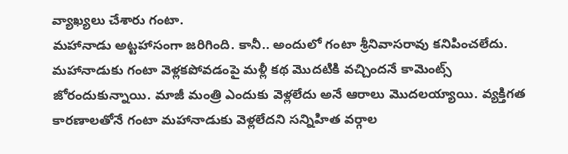వ్యాఖ్యలు చేశారు గంటా.
మహానాడు అట్టహాసంగా జరిగింది. కానీ.. అందులో గంటా శ్రీనివాసరావు కనిపించలేదు. మహానాడుకు గంటా వెళ్లకపోవడంపై మళ్లీ కథ మొదటికి వచ్చిందనే కామెంట్స్ జోరందుకున్నాయి. మాజీ మంత్రి ఎందుకు వెళ్లలేదు అనే ఆరాలు మొదలయ్యాయి. వ్యక్తిగత కారణాలతోనే గంటా మహానాడుకు వెళ్లలేదని సన్నిహిత వర్గాల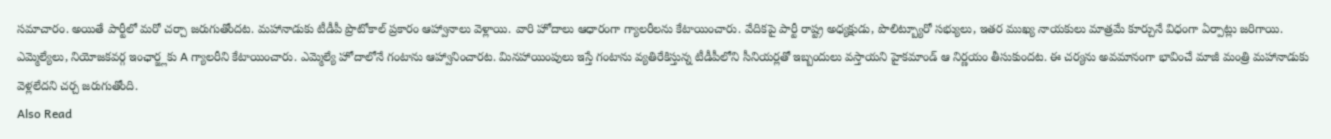సమాచారం. అయితే పార్టీలో మరో చర్చా జరుగుతోందట. మహానాడుకు టీడీపీ ప్రొటోకాల్ ప్రకారం ఆహ్వానాలు వెళ్లాయి. వారి హోదాలు ఆధారంగా గ్యాలరీలను కేటాయించారు. వేదికపై పార్టీ రాష్ట్ర అధ్యక్షుడు, పొలిట్బ్యూరో సభ్యులు, ఇతర ముఖ్య నాయకులు మాత్రమే కూర్చునే విధంగా ఏర్పాట్లు జరిగాయి. ఎమ్మెల్యేలు, నియోజకవర్గ ఇంఛార్జ్లకు A గ్యాలరీని కేటాయించారు. ఎమ్మెల్యే హోదాలోనే గంటాను ఆహ్వానించారట. మినహాయింపులు ఇస్తే గంటాను వ్యతిరేకిస్తున్న టీడీపీలోని సీనియర్లతో ఇబ్బందులు వస్తాయని హైకమాండ్ ఆ నిర్ణయం తీసుకుందట. ఈ చర్యను అవమానంగా భావించే మాజీ మంత్రి మహానాడుకు వెళ్లలేదని చర్చ జరుగుతోంది.
Also Read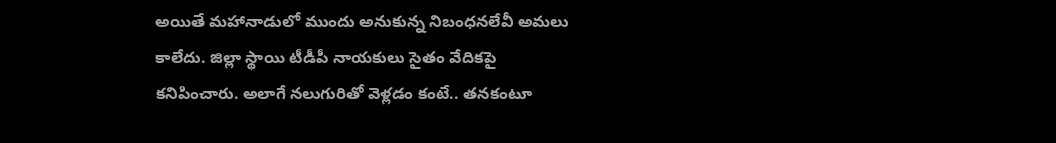అయితే మహానాడులో ముందు అనుకున్న నిబంధనలేవీ అమలు కాలేదు. జిల్లా స్థాయి టీడీపీ నాయకులు సైతం వేదికపై కనిపించారు. అలాగే నలుగురితో వెళ్లడం కంటే.. తనకంటూ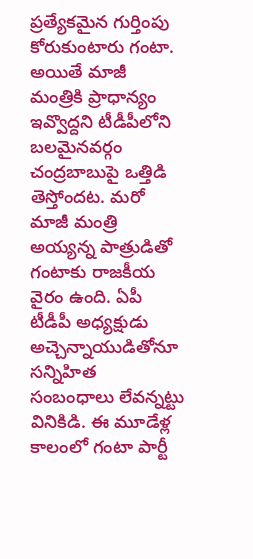ప్రత్యేకమైన గుర్తింపు కోరుకుంటారు గంటా. అయితే మాజీ మంత్రికి ప్రాధాన్యం ఇవ్వొద్దని టీడీపీలోని బలమైనవర్గం చంద్రబాబుపై ఒత్తిడి తెస్తోందట. మరో మాజీ మంత్రి అయ్యన్న పాత్రుడితో గంటాకు రాజకీయ వైరం ఉంది. ఏపీ టీడీపీ అధ్యక్షుడు అచ్చెన్నాయుడితోనూ సన్నిహిత సంబంధాలు లేవన్నట్టు వినికిడి. ఈ మూడేళ్ల కాలంలో గంటా పార్టీ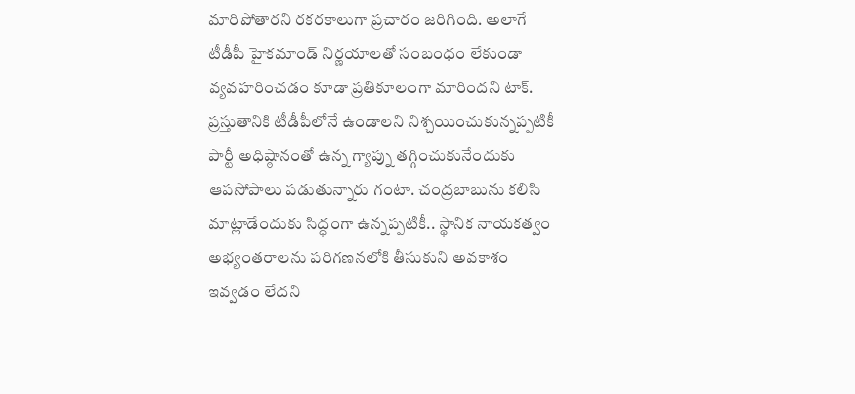మారిపోతారని రకరకాలుగా ప్రచారం జరిగింది. అలాగే టీడీపీ హైకమాండ్ నిర్ణయాలతో సంబంధం లేకుండా వ్యవహరించడం కూడా ప్రతికూలంగా మారిందని టాక్. ప్రస్తుతానికి టీడీపీలోనే ఉండాలని నిశ్చయించుకున్నప్పటికీ పార్టీ అధిష్ఠానంతో ఉన్న గ్యాప్ను తగ్గించుకునేందుకు ఆపసోపాలు పడుతున్నారు గంటా. చంద్రబాబును కలిసి మాట్లాడేందుకు సిద్ధంగా ఉన్నప్పటికీ.. స్థానిక నాయకత్వం అభ్యంతరాలను పరిగణనలోకి తీసుకుని అవకాశం ఇవ్వడం లేదని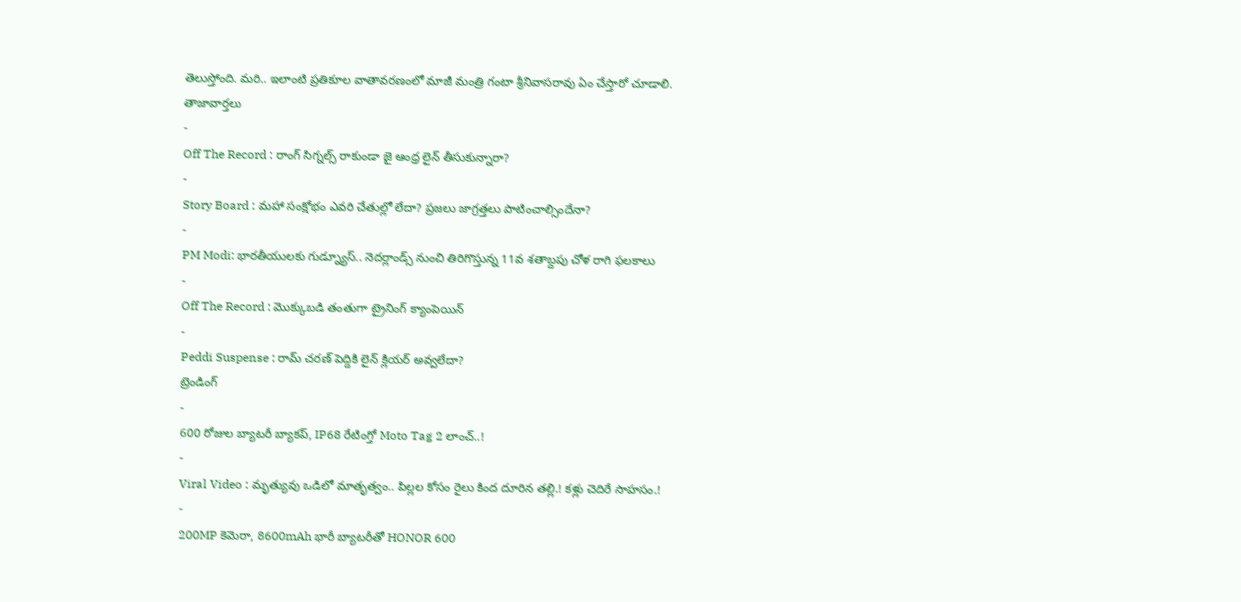తెలుస్తోంది. మరి.. ఇలాంటి ప్రతికూల వాతావరణంలో మాజీ మంత్రి గంటా శ్రీనివాసరావు ఏం చేస్తారో చూడాలి.
తాజావార్తలు
-
Off The Record : రాంగ్ సిగ్నల్స్ రాకుండా జై ఆంధ్ర లైన్ తీసుకున్నారా?
-
Story Board : మహా సంక్షోభం ఎవరి చేతుల్లో లేదా? ప్రజలు జాగ్రత్తలు పాటించాల్సిందేనా?
-
PM Modi: భారతీయులకు గుడ్న్యూస్.. నెదర్లాండ్స్ నుంచి తిరిగొస్తున్న 11వ శతాబ్దపు చోళ రాగి ఫలకాలు
-
Off The Record : మొక్కుబడి తంతుగా ట్రైనింగ్ క్యాంపెయిన్
-
Peddi Suspense : రామ్ చరణ్ పెద్దికి లైన్ క్లియర్ అవ్వలేదా?
ట్రెండింగ్
-
600 రోజుల బ్యాటరీ బ్యాకప్, IP68 రేటింగ్తో Moto Tag 2 లాంచ్..!
-
Viral Video : మృత్యువు ఒడిలో మాతృత్వం.. పిల్లల కోసం రైలు కింద దూరిన తల్లి.! కళ్లు చెదిరే సాహసం.!
-
200MP కెమెరా, 8600mAh భారీ బ్యాటరీతో HONOR 600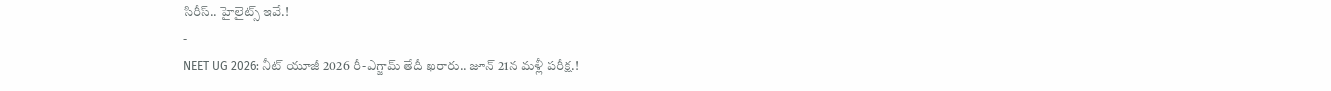సిరీస్.. హైలైట్స్ ఇవే.!
-
NEET UG 2026: నీట్ యూజీ 2026 రీ-ఎగ్జామ్ తేదీ ఖరారు.. జూన్ 21న మళ్లీ పరీక్ష.!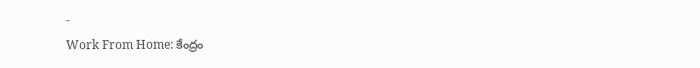-
Work From Home: కేంద్రం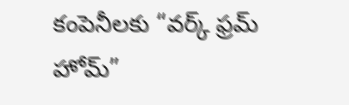కంపెనీలకు “వర్క్ ఫ్రమ్ హోమ్”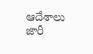ఆదేశాలు జారీ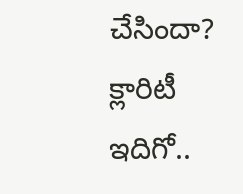చేసిందా? క్లారిటీ ఇదిగో..